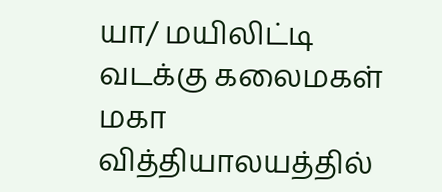யா/ மயிலிட்டி வடக்கு கலைமகள் மகா வித்தியாலயத்தில்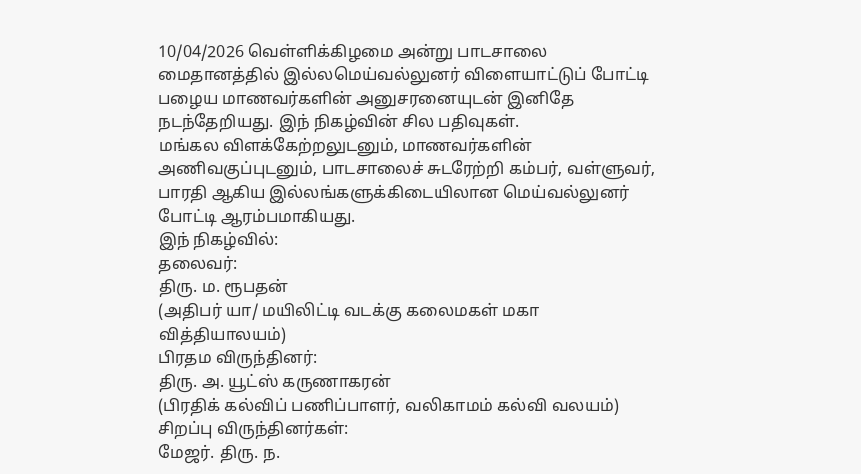10/04/2026 வெள்ளிக்கிழமை அன்று பாடசாலை மைதானத்தில் இல்லமெய்வல்லுனர் விளையாட்டுப் போட்டி பழைய மாணவர்களின் அனுசரனையுடன் இனிதே நடந்தேறியது. இந் நிகழ்வின் சில பதிவுகள்.
மங்கல விளக்கேற்றலுடனும், மாணவர்களின் அணிவகுப்புடனும், பாடசாலைச் சுடரேற்றி கம்பர், வள்ளுவர், பாரதி ஆகிய இல்லங்களுக்கிடையிலான மெய்வல்லுனர் போட்டி ஆரம்பமாகியது.
இந் நிகழ்வில்:
தலைவர்:
திரு. ம. ரூபதன்
(அதிபர் யா/ மயிலிட்டி வடக்கு கலைமகள் மகா வித்தியாலயம்)
பிரதம விருந்தினர்:
திரு. அ. யூட்ஸ் கருணாகரன்
(பிரதிக் கல்விப் பணிப்பாளர், வலிகாமம் கல்வி வலயம்)
சிறப்பு விருந்தினர்கள்:
மேஜர். திரு. ந.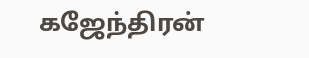கஜேந்திரன்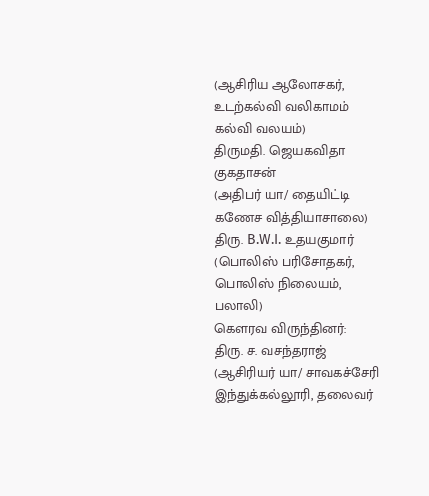(ஆசிரிய ஆலோசகர், உடற்கல்வி வலிகாமம் கல்வி வலயம்)
திருமதி. ஜெயகவிதா குகதாசன்
(அதிபர் யா/ தையிட்டி கணேச வித்தியாசாலை)
திரு. B.W.I. உதயகுமார்
(பொலிஸ் பரிசோதகர், பொலிஸ் நிலையம், பலாலி)
கௌரவ விருந்தினர்:
திரு. ச. வசந்தராஜ்
(ஆசிரியர் யா/ சாவகச்சேரி இந்துக்கல்லூரி, தலைவர்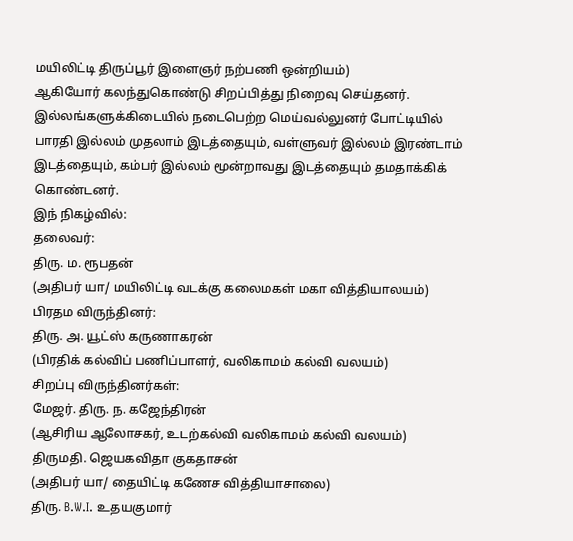மயிலிட்டி திருப்பூர் இளைஞர் நற்பணி ஒன்றியம்)
ஆகியோர் கலந்துகொண்டு சிறப்பித்து நிறைவு செய்தனர்.
இல்லங்களுக்கிடையில் நடைபெற்ற மெய்வல்லுனர் போட்டியில் பாரதி இல்லம் முதலாம் இடத்தையும், வள்ளுவர் இல்லம் இரண்டாம் இடத்தையும், கம்பர் இல்லம் மூன்றாவது இடத்தையும் தமதாக்கிக் கொண்டனர்.
இந் நிகழ்வில்:
தலைவர்:
திரு. ம. ரூபதன்
(அதிபர் யா/ மயிலிட்டி வடக்கு கலைமகள் மகா வித்தியாலயம்)
பிரதம விருந்தினர்:
திரு. அ. யூட்ஸ் கருணாகரன்
(பிரதிக் கல்விப் பணிப்பாளர், வலிகாமம் கல்வி வலயம்)
சிறப்பு விருந்தினர்கள்:
மேஜர். திரு. ந. கஜேந்திரன்
(ஆசிரிய ஆலோசகர், உடற்கல்வி வலிகாமம் கல்வி வலயம்)
திருமதி. ஜெயகவிதா குகதாசன்
(அதிபர் யா/ தையிட்டி கணேச வித்தியாசாலை)
திரு. B.W.I. உதயகுமார்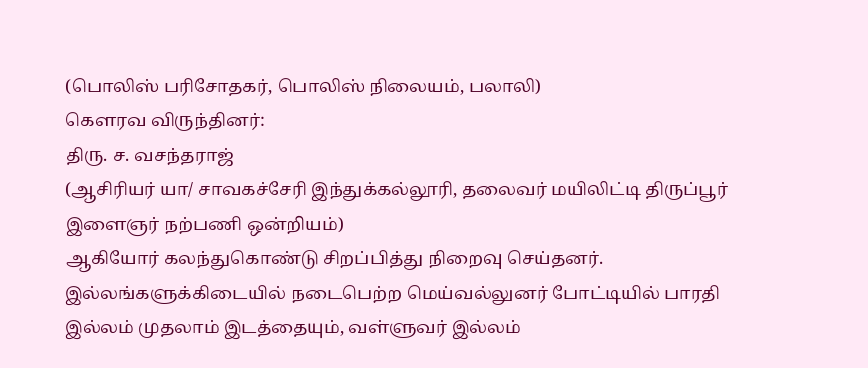(பொலிஸ் பரிசோதகர், பொலிஸ் நிலையம், பலாலி)
கௌரவ விருந்தினர்:
திரு. ச. வசந்தராஜ்
(ஆசிரியர் யா/ சாவகச்சேரி இந்துக்கல்லூரி, தலைவர் மயிலிட்டி திருப்பூர் இளைஞர் நற்பணி ஒன்றியம்)
ஆகியோர் கலந்துகொண்டு சிறப்பித்து நிறைவு செய்தனர்.
இல்லங்களுக்கிடையில் நடைபெற்ற மெய்வல்லுனர் போட்டியில் பாரதி இல்லம் முதலாம் இடத்தையும், வள்ளுவர் இல்லம்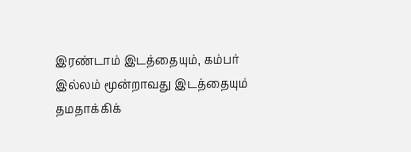இரண்டாம் இடத்தையும், கம்பர் இல்லம் மூன்றாவது இடத்தையும் தமதாக்கிக்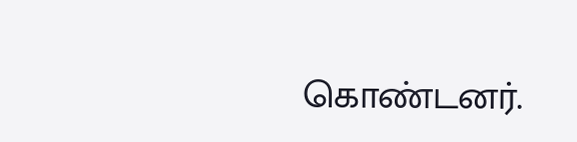கொண்டனர்.